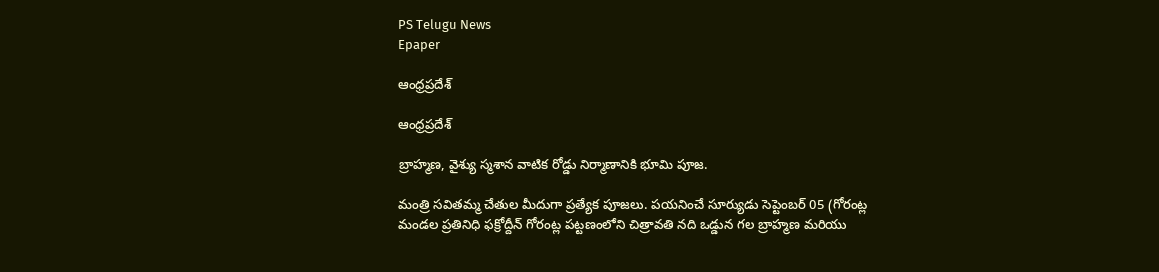PS Telugu News
Epaper

ఆంధ్రప్రదేశ్

ఆంధ్రప్రదేశ్

బ్రాహ్మణ, వైశ్యు స్మశాన వాటిక రోడ్డు నిర్మాణానికి భూమి పూజ.

మంత్రి సవితమ్మ చేతుల మీదుగా ప్రత్యేక పూజలు. పయనించే సూర్యుడు సెప్టెంబర్ 05 (గోరంట్ల మండల ప్రతినిధి ఫక్రోద్దీన్ గోరంట్ల పట్టణంలోని చిత్రావతి నది ఒడ్డున గల బ్రాహ్మణ మరియు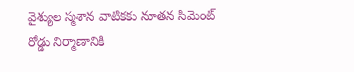వైశ్యుల స్మశాన వాటికకు నూతన సిమెంట్ రోడ్డు నిర్మాణానికి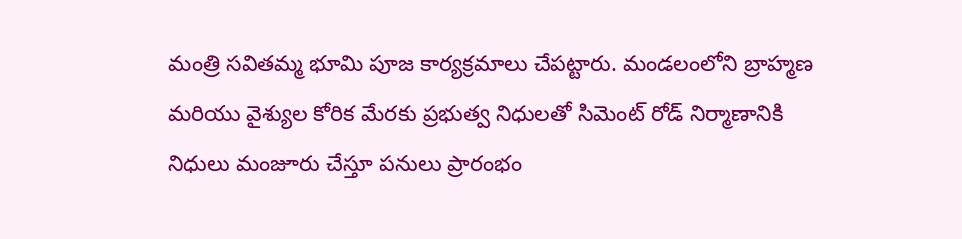మంత్రి సవితమ్మ భూమి పూజ కార్యక్రమాలు చేపట్టారు. మండలంలోని బ్రాహ్మణ మరియు వైశ్యుల కోరిక మేరకు ప్రభుత్వ నిధులతో సిమెంట్ రోడ్ నిర్మాణానికి నిధులు మంజూరు చేస్తూ పనులు ప్రారంభం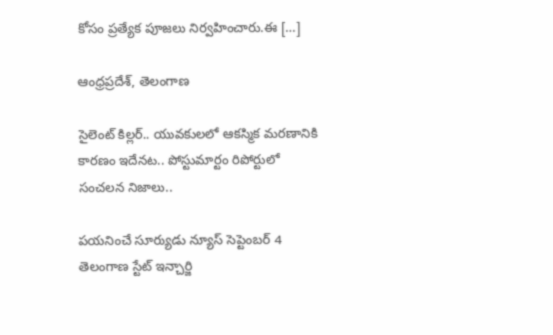కోసం ప్రత్యేక పూజలు నిర్వహించారు.ఈ […]

ఆంధ్రప్రదేశ్, తెలంగాణ

సైలెంట్‌ కిల్లర్.. యువకులలో ఆకస్మిక మరణానికి కారణం ఇదేనట.. పోస్టుమార్టం రిపోర్టులో సంచలన నిజాలు..

పయనించే సూర్యుడు న్యూస్ సెప్టెంబర్ 4 తెలంగాణ స్టేట్ ఇన్చార్జి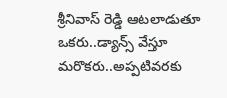శ్రీనివాస్ రెడ్డి ఆటలాడుతూ ఒకరు..డ్యాన్స్ వేస్తూ మరొకరు..అప్పటివరకు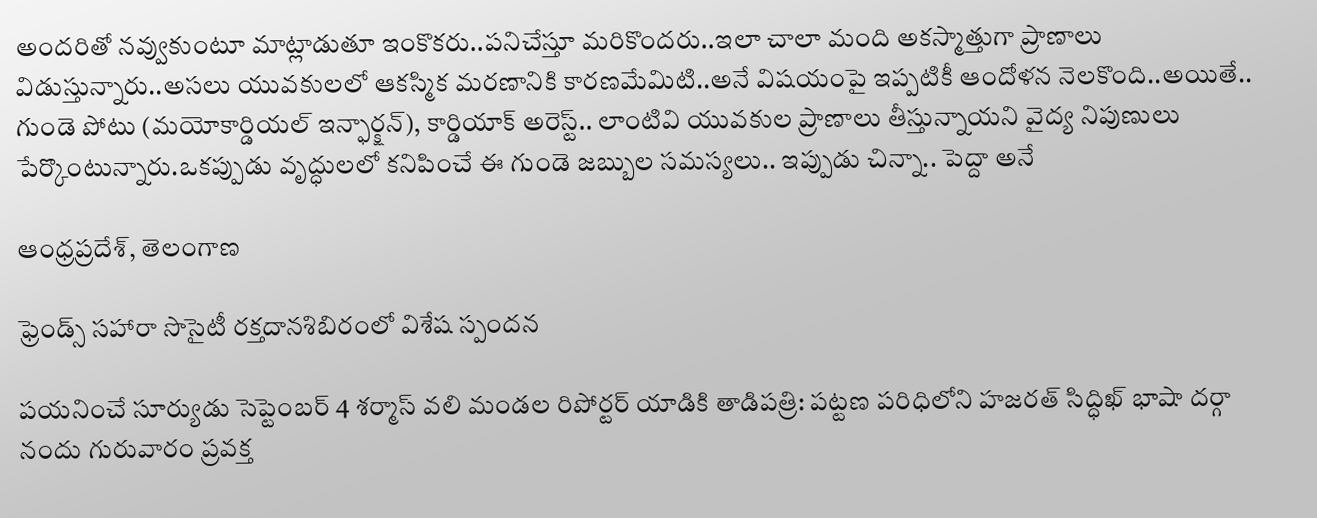అందరితో నవ్వుకుంటూ మాట్లాడుతూ ఇంకొకరు..పనిచేస్తూ మరికొందరు..ఇలా చాలా మంది అకస్మాత్తుగా ప్రాణాలు విడుస్తున్నారు..అసలు యువకులలో ఆకస్మిక మరణానికి కారణమేమిటి..అనే విషయంపై ఇప్పటికీ ఆందోళన నెలకొంది..అయితే.. గుండె పోటు (మయోకార్డియల్ ఇన్ఫార్క్షన్), కార్డియాక్ అరెస్ట్.. లాంటివి యువకుల ప్రాణాలు తీస్తున్నాయని వైద్య నిపుణులు పేర్కొంటున్నారు.ఒకప్పుడు వృద్ధులలో కనిపించే ఈ గుండె జబ్బుల సమస్యలు.. ఇప్పుడు చిన్నా.. పెద్దా అనే

ఆంధ్రప్రదేశ్, తెలంగాణ

ఫ్రెండ్స్ సహారా సొసైటీ రక్తదానశిబిరంలో విశేష స్పందన

పయనించే సూర్యుడు సెప్టెంబర్ 4 శర్మాస్ వలి మండల రిపోర్టర్ యాడికి తాడిపత్రి: పట్టణ పరిధిలోని హజరత్ సిద్ధిఖ్ భాషా దర్గా నందు గురువారం ప్రవక్త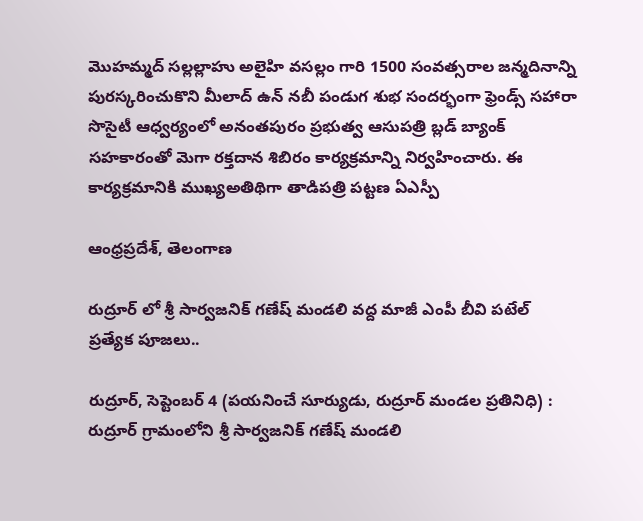మొహమ్మద్ సల్లల్లాహు అలైహి వసల్లం గారి 1500 సంవత్సరాల జన్మదినాన్ని పురస్కరించుకొని మీలాద్ ఉన్ నబీ పండుగ శుభ సందర్భంగా ఫ్రెండ్స్ సహారా సొసైటీ ఆధ్వర్యంలో అనంతపురం ప్రభుత్వ ఆసుపత్రి బ్లడ్ బ్యాంక్ సహకారంతో మెగా రక్తదాన శిబిరం కార్యక్రమాన్ని నిర్వహించారు. ఈ కార్యక్రమానికి ముఖ్యఅతిథిగా తాడిపత్రి పట్టణ ఏఎస్పీ

ఆంధ్రప్రదేశ్, తెలంగాణ

రుద్రూర్ లో శ్రీ సార్వజనిక్ గణేష్ మండలి వద్ద మాజీ ఎంపీ బీవి పటేల్ ప్రత్యేక పూజలు..

రుద్రూర్, సెప్టెంబర్ 4 (పయనించే సూర్యుడు, రుద్రూర్ మండల ప్రతినిధి) : రుద్రూర్ గ్రామంలోని శ్రీ సార్వజనిక్ గణేష్ మండలి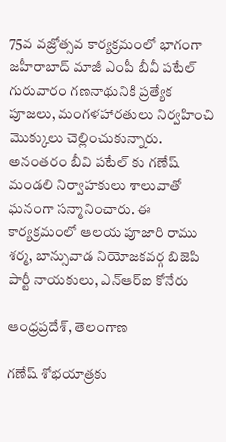75వ వజ్రోత్సవ కార్యక్రమంలో భాగంగా జహీరాబాద్ మాజీ ఎంపీ బీవీ పటేల్ గురువారం గణనాథునికి ప్రత్యేక పూజలు, మంగళహారతులు నిర్వహించి మొక్కులు చెల్లించుకున్నారు. అనంతరం బీవి పటేల్ కు గణేష్ మండలి నిర్వాహకులు శాలువాతో ఘనంగా సన్మానించారు. ఈ కార్యక్రమంలో ఆలయ పూజారి రాము శర్మ, బాన్సువాడ నియోజకవర్గ బిజెపి పార్టీ నాయకులు, ఎన్ఆర్ఐ కోనేరు

ఆంధ్రప్రదేశ్, తెలంగాణ

గణేష్ శోభయాత్రకు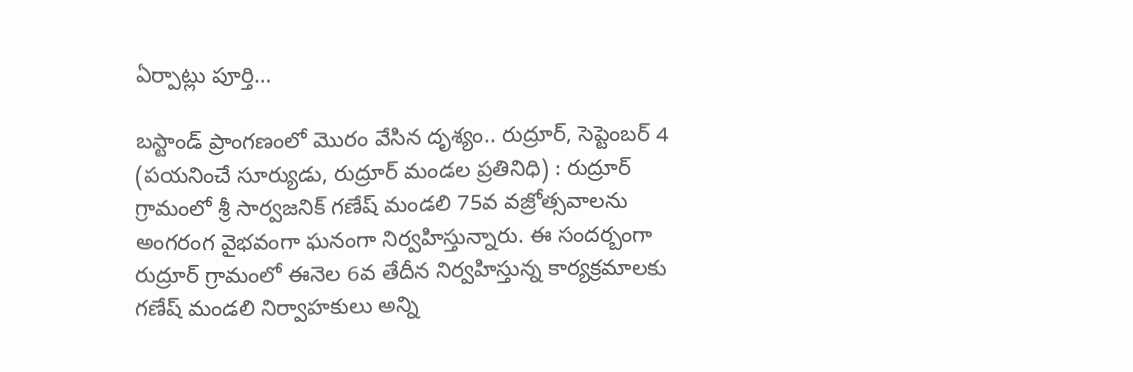ఏర్పాట్లు పూర్తి…

బస్టాండ్ ప్రాంగణంలో మొరం వేసిన దృశ్యం.. రుద్రూర్, సెప్టెంబర్ 4 (పయనించే సూర్యుడు, రుద్రూర్ మండల ప్రతినిధి) : రుద్రూర్ గ్రామంలో శ్రీ సార్వజనిక్ గణేష్ మండలి 75వ వజ్రోత్సవాలను అంగరంగ వైభవంగా ఘనంగా నిర్వహిస్తున్నారు. ఈ సందర్బంగా రుద్రూర్ గ్రామంలో ఈనెల 6వ తేదీన నిర్వహిస్తున్న కార్యక్రమాలకు గణేష్ మండలి నిర్వాహకులు అన్ని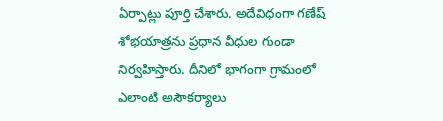ఏర్పాట్లు పూర్తి చేశారు. అదేవిధంగా గణేష్ శోభయాత్రను ప్రధాన వీధుల గుండా నిర్వహిస్తారు. దీనిలో భాగంగా గ్రామంలో ఎలాంటి అసౌకర్యాలు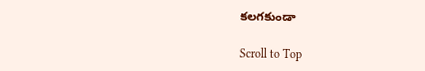కలగకుండా

Scroll to Top